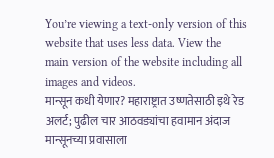You’re viewing a text-only version of this website that uses less data. View the main version of the website including all images and videos.
मान्सून कधी येणार? महाराष्ट्रात उष्णतेसाठी इथे रेड अलर्ट; पुढील चार आठवड्यांचा हवामान अंदाज
मान्सूनच्या प्रवासाला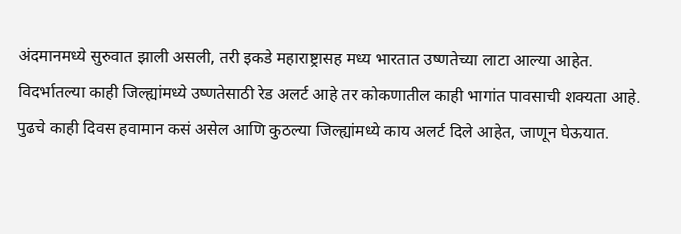अंदमानमध्ये सुरुवात झाली असली, तरी इकडे महाराष्ट्रासह मध्य भारतात उष्णतेच्या लाटा आल्या आहेत.
विदर्भातल्या काही जिल्ह्यांमध्ये उष्णतेसाठी रेड अलर्ट आहे तर कोकणातील काही भागांत पावसाची शक्यता आहे.
पुढचे काही दिवस हवामान कसं असेल आणि कुठल्या जिल्ह्यांमध्ये काय अलर्ट दिले आहेत, जाणून घेऊयात.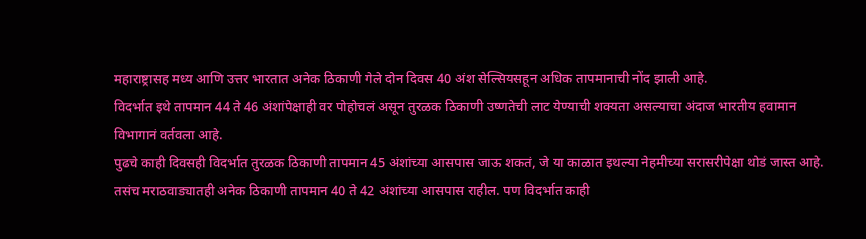महाराष्ट्रासह मध्य आणि उत्तर भारतात अनेक ठिकाणी गेले दोन दिवस 40 अंश सेल्सियसहून अधिक तापमानाची नोंद झाली आहे.
विदर्भात इथे तापमान 44 ते 46 अंशांपेक्षाही वर पोहोचलं असून तुरळक ठिकाणी उष्णतेची लाट येण्याची शक्यता असल्याचा अंदाज भारतीय हवामान विभागानं वर्तवला आहे.
पुढचे काही दिवसही विदर्भात तुरळक ठिकाणी तापमान 45 अंशांच्या आसपास जाऊ शकतं, जे या काळात इथल्या नेहमीच्या सरासरीपेक्षा थोडं जास्त आहे.
तसंच मराठवाड्यातही अनेक ठिकाणी तापमान 40 ते 42 अंशांच्या आसपास राहील. पण विदर्भात काही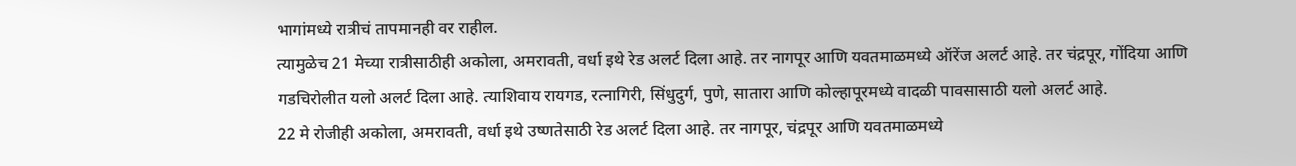भागांमध्ये रात्रीचं तापमानही वर राहील.
त्यामुळेच 21 मेच्या रात्रीसाठीही अकोला, अमरावती, वर्धा इथे रेड अलर्ट दिला आहे. तर नागपूर आणि यवतमाळमध्ये ऑरेंज अलर्ट आहे. तर चंद्रपूर, गोंदिया आणि गडचिरोलीत यलो अलर्ट दिला आहे. त्याशिवाय रायगड, रत्नागिरी, सिंधुदुर्ग, पुणे, सातारा आणि कोल्हापूरमध्ये वादळी पावसासाठी यलो अलर्ट आहे.
22 मे रोजीही अकोला, अमरावती, वर्धा इथे उष्णतेसाठी रेड अलर्ट दिला आहे. तर नागपूर, चंद्रपूर आणि यवतमाळमध्ये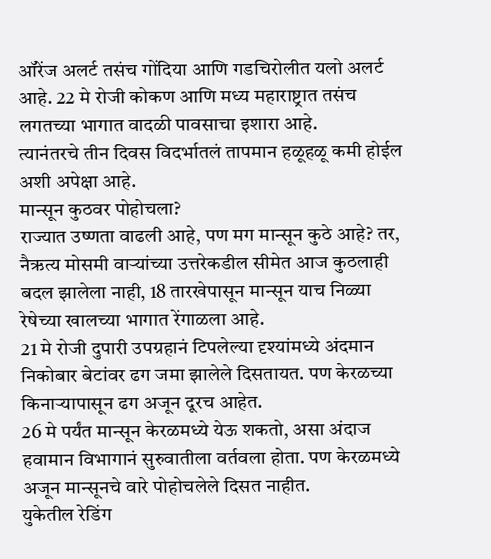ऑरेंज अलर्ट तसंच गोंदिया आणि गडचिरोलीत यलो अलर्ट आहे. 22 मे रोजी कोकण आणि मध्य महाराष्ट्रात तसंच लगतच्या भागात वादळी पावसाचा इशारा आहे.
त्यानंतरचे तीन दिवस विदर्भातलं तापमान हळूहळू कमी होईल अशी अपेक्षा आहे.
मान्सून कुठवर पोहोचला?
राज्यात उष्णता वाढली आहे, पण मग मान्सून कुठे आहे? तर, नैऋत्य मोसमी वाऱ्यांच्या उत्तरेकडील सीमेत आज कुठलाही बदल झालेला नाही, 18 तारखेपासून मान्सून याच निळ्या रेषेच्या खालच्या भागात रेंगाळला आहे.
21 मे रोजी दुपारी उपग्रहानं टिपलेल्या दृश्यांमध्ये अंदमान निकोबार बेटांवर ढग जमा झालेले दिसतायत. पण केरळच्या किनाऱ्यापासून ढग अजून दूरच आहेत.
26 मे पर्यंत मान्सून केरळमध्ये येऊ शकतो, असा अंदाज हवामान विभागानं सुरुवातीला वर्तवला होता. पण केरळमध्ये अजून मान्सूनचे वारे पोहोचलेले दिसत नाहीत.
युकेतील रेडिंग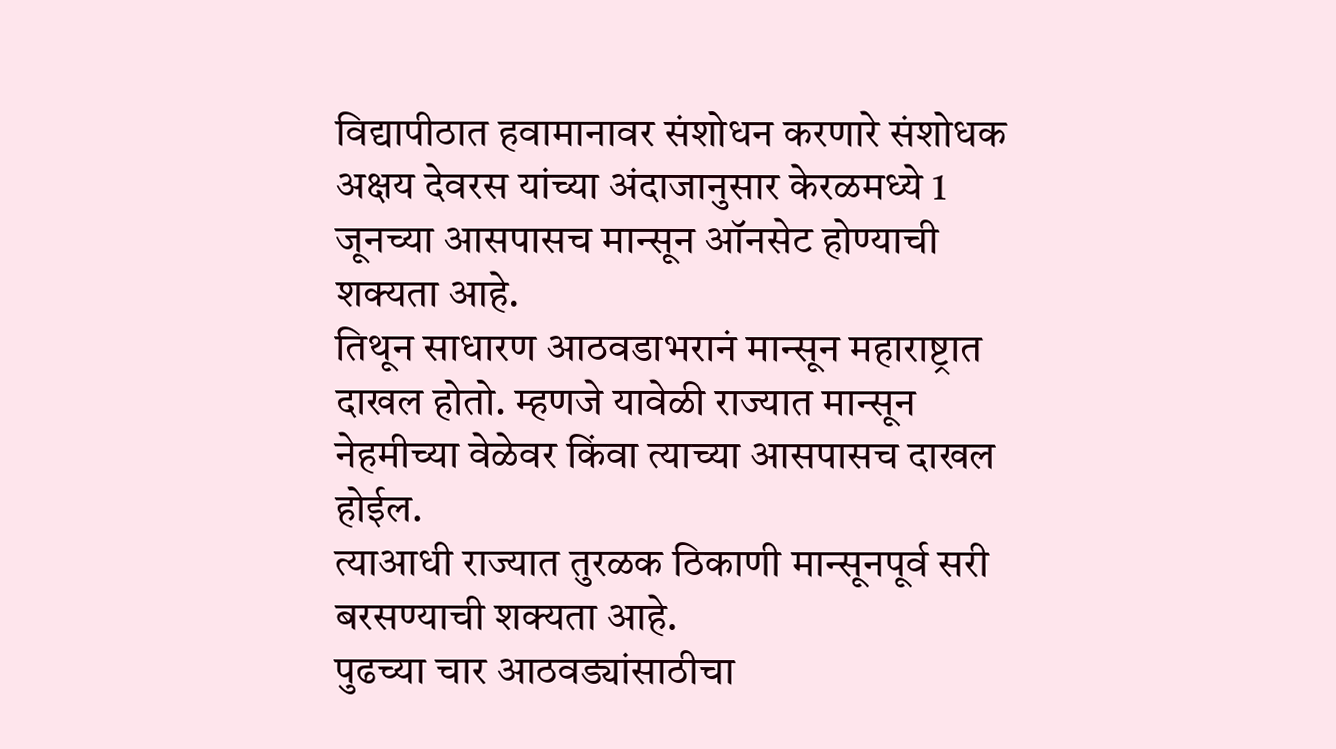विद्यापीठात हवामानावर संशोधन करणारे संशोधक अक्षय देवरस यांच्या अंदाजानुसार केरळमध्ये 1 जूनच्या आसपासच मान्सून ऑनसेट होण्याची शक्यता आहे.
तिथून साधारण आठवडाभरानं मान्सून महाराष्ट्रात दाखल होतो. म्हणजे यावेळी राज्यात मान्सून नेहमीच्या वेळेवर किंवा त्याच्या आसपासच दाखल होईल.
त्याआधी राज्यात तुरळक ठिकाणी मान्सूनपूर्व सरी बरसण्याची शक्यता आहे.
पुढच्या चार आठवड्यांसाठीचा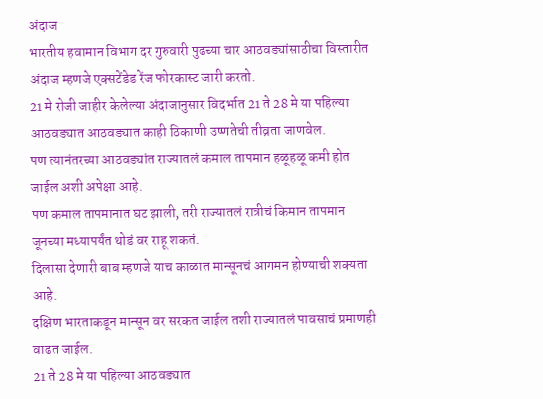अंदाज
भारतीय हवामान विभाग दर गुरुवारी पुढच्या चार आठवड्यांसाठीचा विस्तारीत अंदाज म्हणजे एक्सटेंडेड रेंज फोरकास्ट जारी करतो.
21 मे रोजी जाहीर केलेल्या अंदाजानुसार विदर्भात 21 ते 28 मे या पहिल्या आठवड्यात आठवड्यात काही ठिकाणी उष्णतेची तीव्रता जाणवेल.
पण त्यानंतरच्या आठवड्यांत राज्यातलं कमाल तापमान हळूहळू कमी होत जाईल अशी अपेक्षा आहे.
पण कमाल तापमानात घट झाली, तरी राज्यातलं रात्रीचं किमान तापमान जूनच्या मध्यापर्यंत थोडं वर राहू शकतं.
दिलासा देणारी बाब म्हणजे याच काळात मान्सूनचं आगमन होण्याची शक्यता आहे.
दक्षिण भारताकडून मान्सून वर सरकत जाईल तशी राज्यातलं पावसाचं प्रमाणही वाढत जाईल.
21 ते 28 मे या पहिल्या आठवड्यात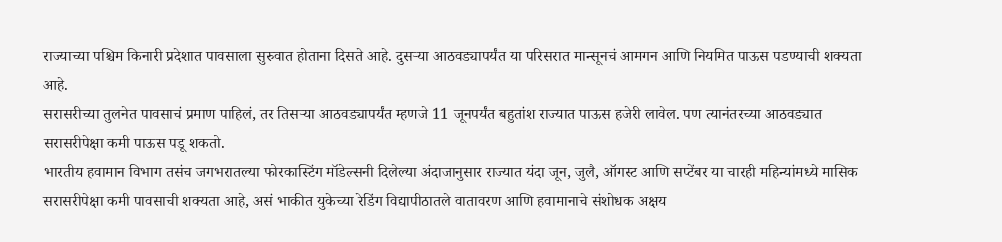राज्याच्या पश्चिम किनारी प्रदेशात पावसाला सुरुवात होताना दिसते आहे. दुसऱ्या आठवड्यापर्यंत या परिसरात मान्सूनचं आमगन आणि नियमित पाऊस पडण्याची शक्यता आहे.
सरासरीच्या तुलनेत पावसाचं प्रमाण पाहिलं, तर तिसऱ्या आठवड्यापर्यंत म्हणजे 11 जूनपर्यंत बहुतांश राज्यात पाऊस हजेरी लावेल. पण त्यानंतरच्या आठवड्यात सरासरीपेक्षा कमी पाऊस पडू शकतो.
भारतीय हवामान विभाग तसंच जगभरातल्या फोरकास्टिंग मॉडेल्सनी दिलेल्या अंदाजानुसार राज्यात यंदा जून, जुलै, ऑगस्ट आणि सप्टेंबर या चारही महिन्यांमध्ये मासिक सरासरीपेक्षा कमी पावसाची शक्यता आहे, असं भाकीत युकेच्या रेडिंग विद्यापीठातले वातावरण आणि हवामानाचे संशोधक अक्षय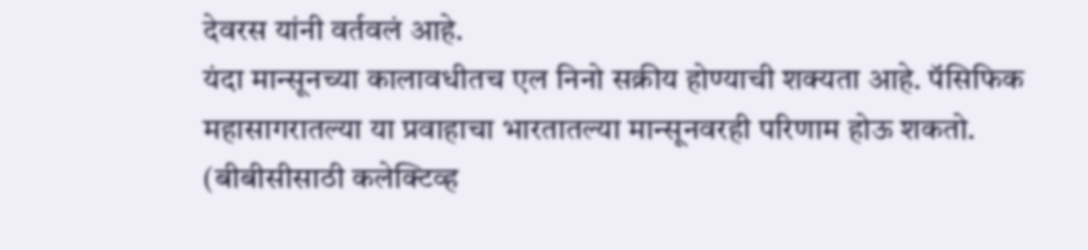देवरस यांनी वर्तवलं आहे.
यंदा मान्सूनच्या कालावधीतच एल निनो सक्रीय होण्याची शक्यता आहे. पॅसिफिक महासागरातल्या या प्रवाहाचा भारतातल्या मान्सूनवरही परिणाम होऊ शकतो.
(बीबीसीसाठी कलेक्टिव्ह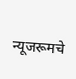न्यूजरूमचे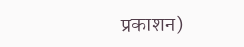प्रकाशन)